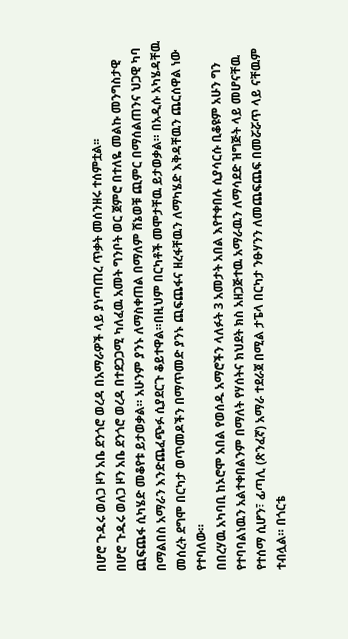በሆሮ ጉዱሩ ወለጋ ዞን አቤ ደንጎሮ ወረዳ በአማራዎች ላይ ያነጣጠረ ጥቃት መሰንዘሩ ተሰምቷል፡፡
በሆሮ ጉዱሩ ወለጋ ዞን አቤ ደንጎሮ ወረዳ በተደጋጋሚ ካለፈዉ አመት ግንቦት ወር ጀምሮ በተለዬ መልኩ መንግስታዊ ጪፍጨፋ ሲካሄድ መቆየቱ ይታወቃል። አሁንም ያንኑ ለማስቀጠል በማለም ሸኔወቹ ጪምር በማሰልጠንና ህጋዊ ካባ በማልበስ አማራን እንድጨፈጭፉ ሲያደርጉ ቆይተዋል።በዚህም በርካቶች መሞታቸዉ ይታወቃል። በአዲሱ አካሄዳቸዉ መሰረት ደግሞ በርካታ ወጥመዶችን በማጥመድ ያንኑ ጪፍጨፋና ዘረፋቸዉን ለማካሄድ እቅዳቸዉን ጨርሰዋል ነው የተባለው።
በበረሃዉ አካባቢ ከኦሮሞ አበል የወሰዱ አማሮችን ላለፉት 3 አመታት አበል እየተቀበሉ ሲያሳርሱ ቢቆዩም አሁን ግን የተባባልነዉን አልተቀበልንም በማለት የሃሰትና ክህደት ክስ አዘጋጅተዉ አማራዉን ለማሳደድ ዝግጅት ላይ መሆናቸዉ የተሰማ ሲሆን፣ ፊጣሊ (ጽንፈኛ) አማራ ተደራጀ በሚል ታፔላ በርካታ ንፁሃንን ለመጨፍጨፍ በመሯሯጥ ላይ ናቸዉም ተብሏል። በጎርቴ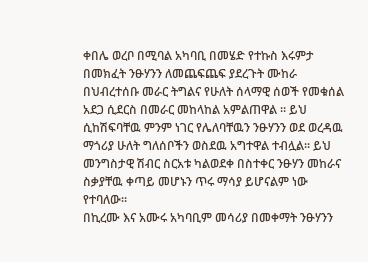ቀበሌ ወረቦ በሚባል አካባቢ በመሄድ የተኩስ እሩምታ በመክፈት ንፁሃንን ለመጨፍጨፍ ያደረጉት ሙከራ በህብረተሰቡ መራር ትግልና የሁለት ሰላማዊ ሰወች የመቁሰል አደጋ ሲደርስ በመራር መከላከል አምልጠዋል ። ይህ ሲከሽፍባቸዉ ምንም ነገር የሌለባቸዉን ንፁሃንን ወደ ወረዳዉ ማጎሪያ ሁለት ግለሰቦችን ወስደዉ አግተዋል ተብሏል። ይህ መንግስታዊ ሽብር ስርአቱ ካልወደቀ በስተቀር ንፁሃን መከራና ስቃያቸዉ ቀጣይ መሆኑን ጥሩ ማሳያ ይሆናልም ነው የተባለው።
በኪረሙ እና አሙሩ አካባቢም መሳሪያ በመቀማት ንፁሃንን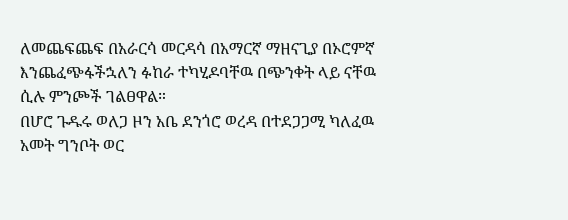ለመጨፍጨፍ በአራርሳ መርዳሳ በአማርኛ ማዘናጊያ በኦሮምኛ እንጨፈጭፋችኋለን ፉከራ ተካሂዶባቸዉ በጭንቀት ላይ ናቸዉ ሲሉ ምንጮች ገልፀዋል።
በሆሮ ጉዱሩ ወለጋ ዞን አቤ ደንጎሮ ወረዳ በተደጋጋሚ ካለፈዉ አመት ግንቦት ወር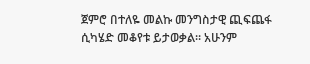ጀምሮ በተለዬ መልኩ መንግስታዊ ጪፍጨፋ ሲካሄድ መቆየቱ ይታወቃል። አሁንም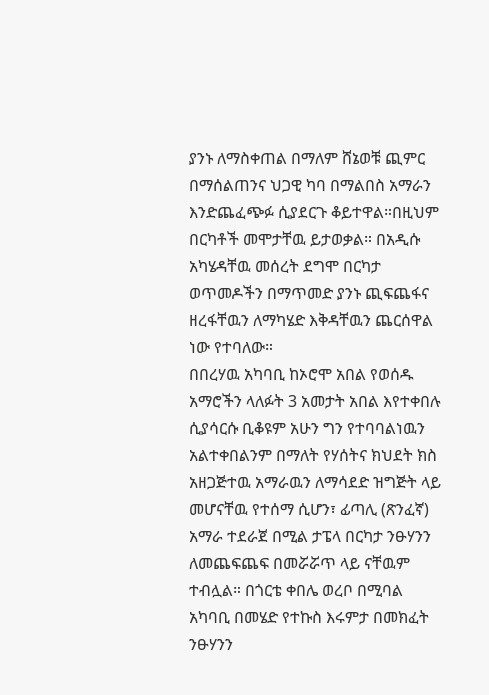ያንኑ ለማስቀጠል በማለም ሸኔወቹ ጪምር በማሰልጠንና ህጋዊ ካባ በማልበስ አማራን እንድጨፈጭፉ ሲያደርጉ ቆይተዋል።በዚህም በርካቶች መሞታቸዉ ይታወቃል። በአዲሱ አካሄዳቸዉ መሰረት ደግሞ በርካታ ወጥመዶችን በማጥመድ ያንኑ ጪፍጨፋና ዘረፋቸዉን ለማካሄድ እቅዳቸዉን ጨርሰዋል ነው የተባለው።
በበረሃዉ አካባቢ ከኦሮሞ አበል የወሰዱ አማሮችን ላለፉት 3 አመታት አበል እየተቀበሉ ሲያሳርሱ ቢቆዩም አሁን ግን የተባባልነዉን አልተቀበልንም በማለት የሃሰትና ክህደት ክስ አዘጋጅተዉ አማራዉን ለማሳደድ ዝግጅት ላይ መሆናቸዉ የተሰማ ሲሆን፣ ፊጣሊ (ጽንፈኛ) አማራ ተደራጀ በሚል ታፔላ በርካታ ንፁሃንን ለመጨፍጨፍ በመሯሯጥ ላይ ናቸዉም ተብሏል። በጎርቴ ቀበሌ ወረቦ በሚባል አካባቢ በመሄድ የተኩስ እሩምታ በመክፈት ንፁሃንን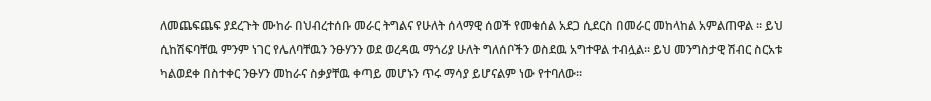ለመጨፍጨፍ ያደረጉት ሙከራ በህብረተሰቡ መራር ትግልና የሁለት ሰላማዊ ሰወች የመቁሰል አደጋ ሲደርስ በመራር መከላከል አምልጠዋል ። ይህ ሲከሽፍባቸዉ ምንም ነገር የሌለባቸዉን ንፁሃንን ወደ ወረዳዉ ማጎሪያ ሁለት ግለሰቦችን ወስደዉ አግተዋል ተብሏል። ይህ መንግስታዊ ሽብር ስርአቱ ካልወደቀ በስተቀር ንፁሃን መከራና ስቃያቸዉ ቀጣይ መሆኑን ጥሩ ማሳያ ይሆናልም ነው የተባለው።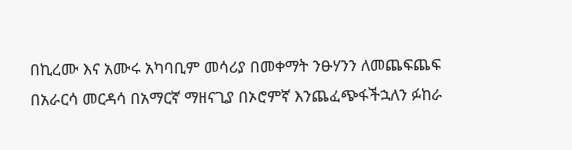በኪረሙ እና አሙሩ አካባቢም መሳሪያ በመቀማት ንፁሃንን ለመጨፍጨፍ በአራርሳ መርዳሳ በአማርኛ ማዘናጊያ በኦሮምኛ እንጨፈጭፋችኋለን ፉከራ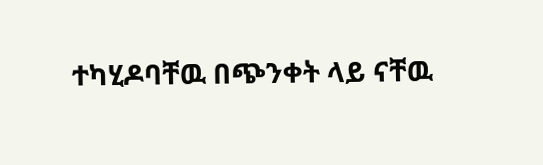ተካሂዶባቸዉ በጭንቀት ላይ ናቸዉ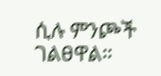ሲሉ ምንጮች ገልፀዋል።